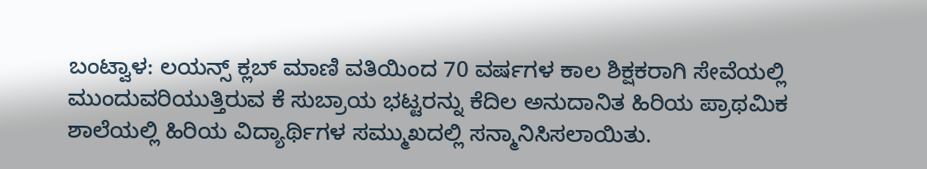ಬಂಟ್ವಾಳ: ಲಯನ್ಸ್ ಕ್ಲಬ್ ಮಾಣಿ ವತಿಯಿಂದ 70 ವರ್ಷಗಳ ಕಾಲ ಶಿಕ್ಷಕರಾಗಿ ಸೇವೆಯಲ್ಲಿ ಮುಂದುವರಿಯುತ್ತಿರುವ ಕೆ ಸುಬ್ರಾಯ ಭಟ್ಟರನ್ನು ಕೆದಿಲ ಅನುದಾನಿತ ಹಿರಿಯ ಪ್ರಾಥಮಿಕ ಶಾಲೆಯಲ್ಲಿ ಹಿರಿಯ ವಿದ್ಯಾರ್ಥಿಗಳ ಸಮ್ಮುಖದಲ್ಲಿ ಸನ್ಮಾನಿಸಿಸಲಾಯಿತು.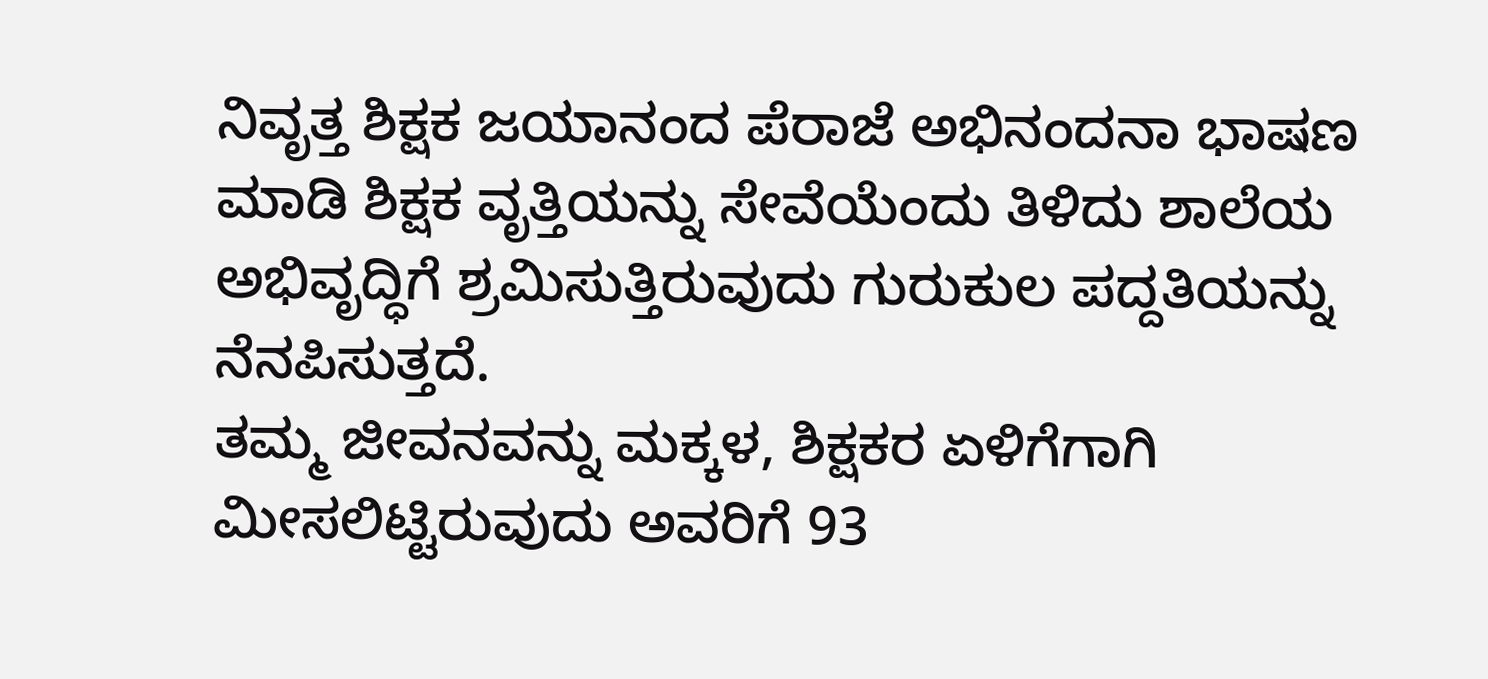ನಿವೃತ್ತ ಶಿಕ್ಷಕ ಜಯಾನಂದ ಪೆರಾಜೆ ಅಭಿನಂದನಾ ಭಾಷಣ ಮಾಡಿ ಶಿಕ್ಷಕ ವೃತ್ತಿಯನ್ನು ಸೇವೆಯೆಂದು ತಿಳಿದು ಶಾಲೆಯ ಅಭಿವೃದ್ಧಿಗೆ ಶ್ರಮಿಸುತ್ತಿರುವುದು ಗುರುಕುಲ ಪದ್ದತಿಯನ್ನು ನೆನಪಿಸುತ್ತದೆ.
ತಮ್ಮ ಜೀವನವನ್ನು ಮಕ್ಕಳ, ಶಿಕ್ಷಕರ ಏಳಿಗೆಗಾಗಿ ಮೀಸಲಿಟ್ಟಿರುವುದು ಅವರಿಗೆ 93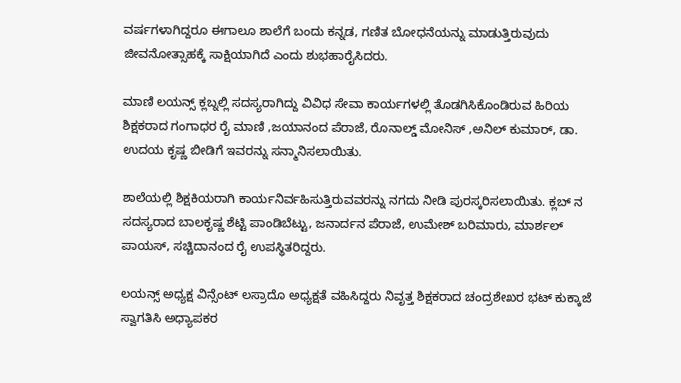ವರ್ಷಗಳಾಗಿದ್ದರೂ ಈಗಾಲೂ ಶಾಲೆಗೆ ಬಂದು ಕನ್ನಡ, ಗಣಿತ ಬೋಧನೆಯನ್ನು ಮಾಡುತ್ತಿರುವುದು ಜೀವನೋತ್ಸಾಹಕ್ಕೆ ಸಾಕ್ಷಿಯಾಗಿದೆ ಎಂದು ಶುಭಹಾರೈಸಿದರು.

ಮಾಣಿ ಲಯನ್ಸ್ ಕ್ಲಬ್ನಲ್ಲಿ ಸದಸ್ಯರಾಗಿದ್ದು ವಿವಿಧ ಸೇವಾ ಕಾರ್ಯಗಳಲ್ಲಿ ತೊಡಗಿಸಿಕೊಂಡಿರುವ ಹಿರಿಯ ಶಿಕ್ಷಕರಾದ ಗಂಗಾಧರ ರೈ ಮಾಣಿ ,ಜಯಾನಂದ ಪೆರಾಜೆ, ರೊನಾಲ್ಡ್ ಮೋನಿಸ್ ,ಅನಿಲ್ ಕುಮಾರ್, ಡಾ. ಉದಯ ಕೃಷ್ಣ ಬೀಡಿಗೆ ಇವರನ್ನು ಸನ್ಮಾನಿಸಲಾಯಿತು.

ಶಾಲೆಯಲ್ಲಿ ಶಿಕ್ಷಕಿಯರಾಗಿ ಕಾರ್ಯನಿರ್ವಹಿಸುತ್ತಿರುವವರನ್ನು ನಗದು ನೀಡಿ ಪುರಸ್ಕರಿಸಲಾಯಿತು. ಕ್ಲಬ್ ನ ಸದಸ್ಯರಾದ ಬಾಲಕೃಷ್ಣ ಶೆಟ್ಟಿ ಪಾಂಡಿಬೆಟ್ಟು, ಜನಾರ್ದನ ಪೆರಾಜೆ, ಉಮೇಶ್ ಬರಿಮಾರು, ಮಾರ್ಶಲ್ ಪಾಯಸ್, ಸಚ್ಚಿದಾನಂದ ರೈ ಉಪಸ್ಥಿತರಿದ್ದರು.

ಲಯನ್ಸ್ ಅಧ್ಯಕ್ಷ ವಿನ್ಸೆಂಟ್ ಲಸ್ರಾದೊ ಅಧ್ಯಕ್ಷತೆ ವಹಿಸಿದ್ದರು ನಿವೃತ್ತ ಶಿಕ್ಷಕರಾದ ಚಂದ್ರಶೇಖರ ಭಟ್ ಕುಕ್ಕಾಜೆ ಸ್ವಾಗತಿಸಿ ಅಧ್ಯಾಪಕರ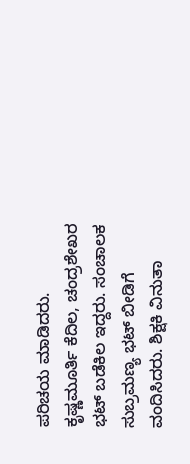ಪರಿಚಯ ಮಾಡಿದರು. ಕೃಷ್ಣಮೂರ್ತಿ ಕೆದಿಲ, ಚಂದ್ರಶೇಖರ ಭಟ್ ಬಡೆಕಿಲ ಇದ್ದರು. ಸಂಚಾಲಕ ಸುಬ್ರಮಣ್ಯ ಭಟ್ ಬೀಡಿಗೆ ವಂದಿಸಿದರು. ಶಿಕ್ಷಕಿ ವಿನುತಾ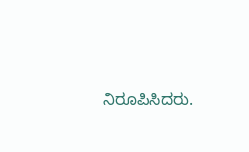ನಿರೂಪಿಸಿದರು.